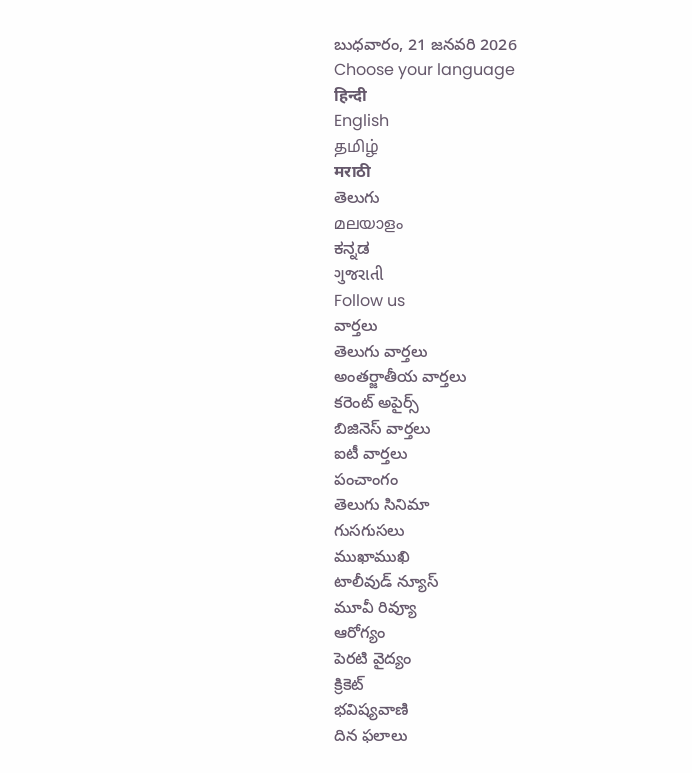బుధవారం, 21 జనవరి 2026
Choose your language
हिन्दी
English
தமிழ்
मराठी
తెలుగు
മലയാളം
ಕನ್ನಡ
ગુજરાતી
Follow us
వార్తలు
తెలుగు వార్తలు
అంతర్జాతీయ వార్తలు
కరెంట్ అపైర్స్
బిజినెస్ వార్తలు
ఐటీ వార్తలు
పంచాంగం
తెలుగు సినిమా
గుసగుసలు
ముఖాముఖి
టాలీవుడ్ న్యూస్
మూవీ రివ్యూ
ఆరోగ్యం
పెరటి వైద్యం
క్రికెట్
భవిష్యవాణి
దిన ఫలాలు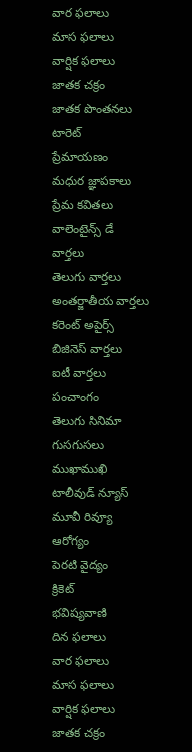వార ఫలాలు
మాస ఫలాలు
వార్షిక ఫలాలు
జాతక చక్రం
జాతక పొంతనలు
టారెట్
ప్రేమాయణం
మధుర జ్ఞాపకాలు
ప్రేమ కవితలు
వాలెంటైన్స్ డే
వార్తలు
తెలుగు వార్తలు
అంతర్జాతీయ వార్తలు
కరెంట్ అపైర్స్
బిజినెస్ వార్తలు
ఐటీ వార్తలు
పంచాంగం
తెలుగు సినిమా
గుసగుసలు
ముఖాముఖి
టాలీవుడ్ న్యూస్
మూవీ రివ్యూ
ఆరోగ్యం
పెరటి వైద్యం
క్రికెట్
భవిష్యవాణి
దిన ఫలాలు
వార ఫలాలు
మాస ఫలాలు
వార్షిక ఫలాలు
జాతక చక్రం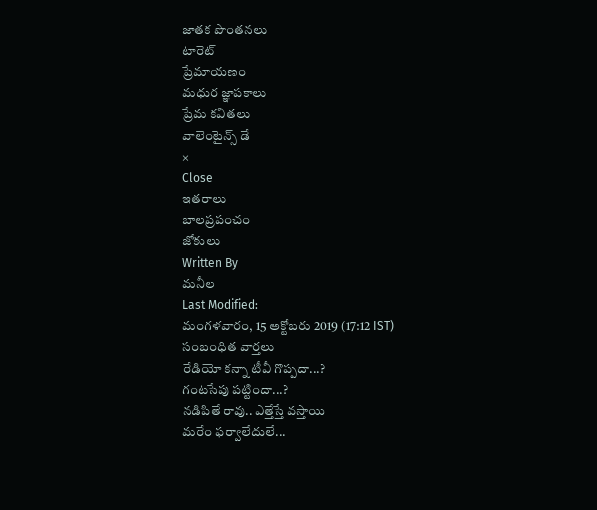జాతక పొంతనలు
టారెట్
ప్రేమాయణం
మధుర జ్ఞాపకాలు
ప్రేమ కవితలు
వాలెంటైన్స్ డే
×
Close
ఇతరాలు
బాలప్రపంచం
జోకులు
Written By
మనీల
Last Modified:
మంగళవారం, 15 అక్టోబరు 2019 (17:12 IST)
సంబంధిత వార్తలు
రేడియో కన్నా టీవీ గొప్పదా...?
గంటసేపు పట్టిందా...?
నడిపితే రావు.. ఎత్తేస్తే వస్తాయి
మరేం ఫర్వాలేదులే...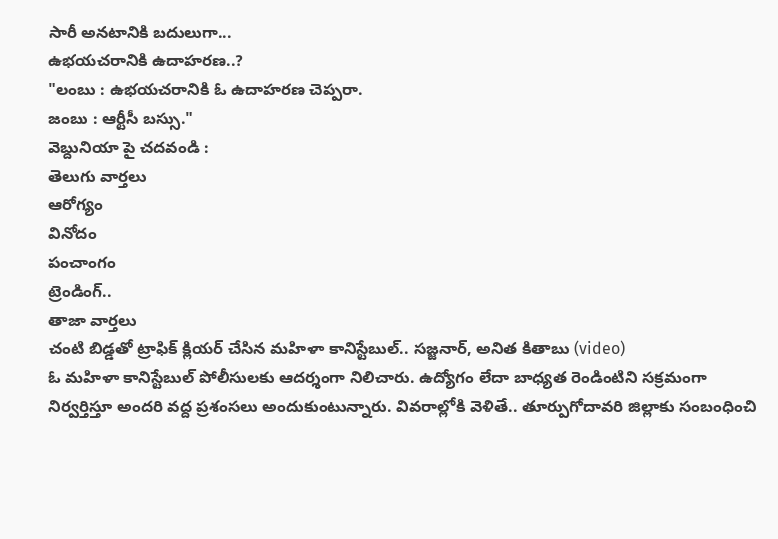సారీ అనటానికి బదులుగా...
ఉభయచరానికి ఉదాహరణ..?
"లంబు : ఉభయచరానికి ఓ ఉదాహరణ చెప్పరా.
జంబు : ఆర్టీసీ బస్సు."
వెబ్దునియా పై చదవండి :
తెలుగు వార్తలు
ఆరోగ్యం
వినోదం
పంచాంగం
ట్రెండింగ్..
తాజా వార్తలు
చంటి బిడ్డతో ట్రాఫిక్ క్లియర్ చేసిన మహిళా కానిస్టేబుల్.. సజ్జనార్, అనిత కితాబు (video)
ఓ మహిళా కానిస్టేబుల్ పోలీసులకు ఆదర్శంగా నిలిచారు. ఉద్యోగం లేదా బాధ్యత రెండింటిని సక్రమంగా నిర్వర్తిస్తూ అందరి వద్ద ప్రశంసలు అందుకుంటున్నారు. వివరాల్లోకి వెళితే.. తూర్పుగోదావరి జిల్లాకు సంబంధించి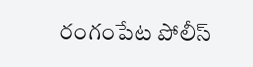రంగంపేట పోలీస్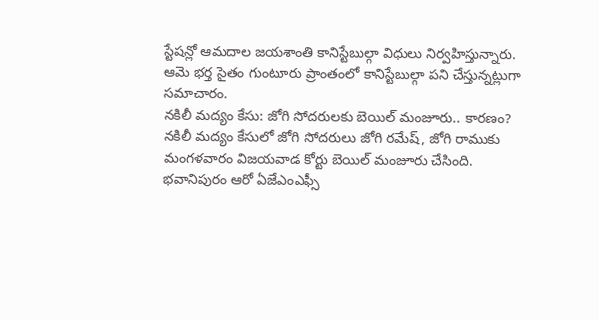స్టేషన్లో ఆమదాల జయశాంతి కానిస్టేబుల్గా విధులు నిర్వహిస్తున్నారు. ఆమె భర్త సైతం గుంటూరు ప్రాంతంలో కానిస్టేబుల్గా పని చేస్తున్నట్లుగా సమాచారం.
నకిలీ మద్యం కేసు: జోగి సోదరులకు బెయిల్ మంజూరు.. కారణం?
నకిలీ మద్యం కేసులో జోగి సోదరులు జోగి రమేష్, జోగి రాముకు మంగళవారం విజయవాడ కోర్టు బెయిల్ మంజూరు చేసింది. భవానిపురం ఆరో ఏజేఎంఎఫ్సీ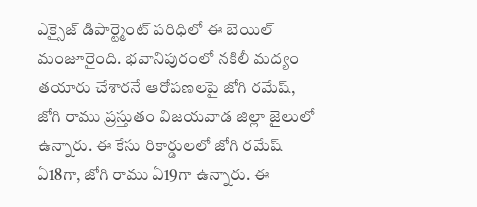ఎక్సైజ్ డిపార్ట్మెంట్ పరిధిలో ఈ బెయిల్ మంజూరైంది. భవానిపురంలో నకిలీ మద్యం తయారు చేశారనే ఆరోపణలపై జోగి రమేష్, జోగి రాము ప్రస్తుతం విజయవాడ జిల్లా జైలులో ఉన్నారు. ఈ కేసు రికార్డులలో జోగి రమేష్ ఏ18గా, జోగి రాము ఏ19గా ఉన్నారు. ఈ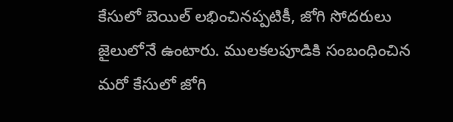కేసులో బెయిల్ లభించినప్పటికీ, జోగి సోదరులు జైలులోనే ఉంటారు. ములకలపూడికి సంబంధించిన మరో కేసులో జోగి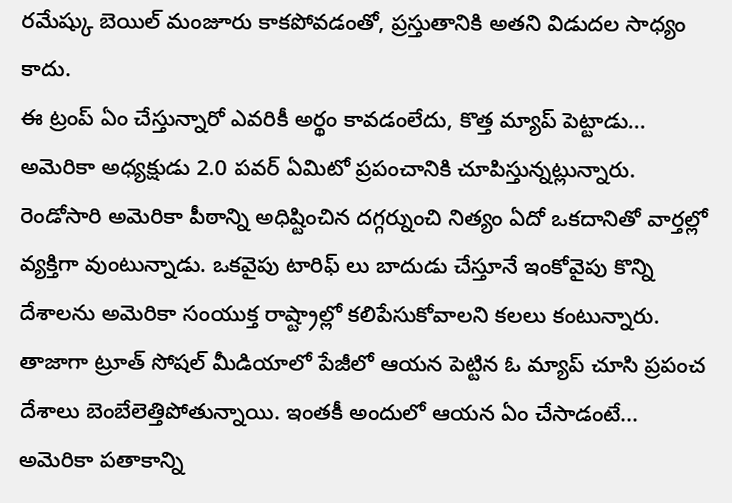రమేష్కు బెయిల్ మంజూరు కాకపోవడంతో, ప్రస్తుతానికి అతని విడుదల సాధ్యం కాదు.
ఈ ట్రంప్ ఏం చేస్తున్నారో ఎవరికీ అర్థం కావడంలేదు, కొత్త మ్యాప్ పెట్టాడు...
అమెరికా అధ్యక్షుడు 2.0 పవర్ ఏమిటో ప్రపంచానికి చూపిస్తున్నట్లున్నారు. రెండోసారి అమెరికా పీఠాన్ని అధిష్టించిన దగ్గర్నుంచి నిత్యం ఏదో ఒకదానితో వార్తల్లో వ్యక్తిగా వుంటున్నాడు. ఒకవైపు టారిఫ్ లు బాదుడు చేస్తూనే ఇంకోవైపు కొన్ని దేశాలను అమెరికా సంయుక్త రాష్ట్రాల్లో కలిపేసుకోవాలని కలలు కంటున్నారు. తాజాగా ట్రూత్ సోషల్ మీడియాలో పేజీలో ఆయన పెట్టిన ఓ మ్యాప్ చూసి ప్రపంచ దేశాలు బెంబేలెత్తిపోతున్నాయి. ఇంతకీ అందులో ఆయన ఏం చేసాడంటే... అమెరికా పతాకాన్ని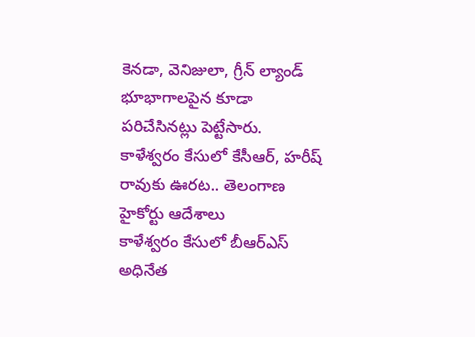కెనడా, వెనిజులా, గ్రీన్ ల్యాండ్ భూభాగాలపైన కూడా పరిచేసినట్లు పెట్టేసారు.
కాళేశ్వరం కేసులో కేసీఆర్, హరీష్ రావుకు ఊరట.. తెలంగాణ హైకోర్టు ఆదేశాలు
కాళేశ్వరం కేసులో బీఆర్ఎస్ అధినేత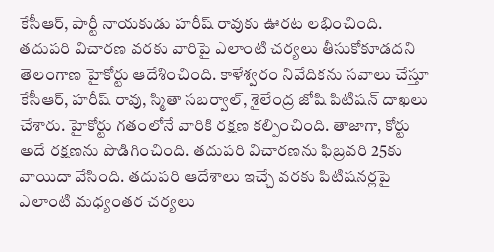కేసీఆర్, పార్టీ నాయకుడు హరీష్ రావుకు ఊరట లభించింది. తదుపరి విచారణ వరకు వారిపై ఎలాంటి చర్యలు తీసుకోకూడదని తెలంగాణ హైకోర్టు ఆదేశించింది. కాళేశ్వరం నివేదికను సవాలు చేస్తూ కేసీఆర్, హరీష్ రావు, స్మితా సబర్వాల్, శైలేంద్ర జోషి పిటిషన్ దాఖలు చేశారు. హైకోర్టు గతంలోనే వారికి రక్షణ కల్పించింది. తాజాగా, కోర్టు అదే రక్షణను పొడిగించింది. తదుపరి విచారణను ఫిబ్రవరి 25కు వాయిదా వేసింది. తదుపరి ఆదేశాలు ఇచ్చే వరకు పిటిషనర్లపై ఎలాంటి మధ్యంతర చర్యలు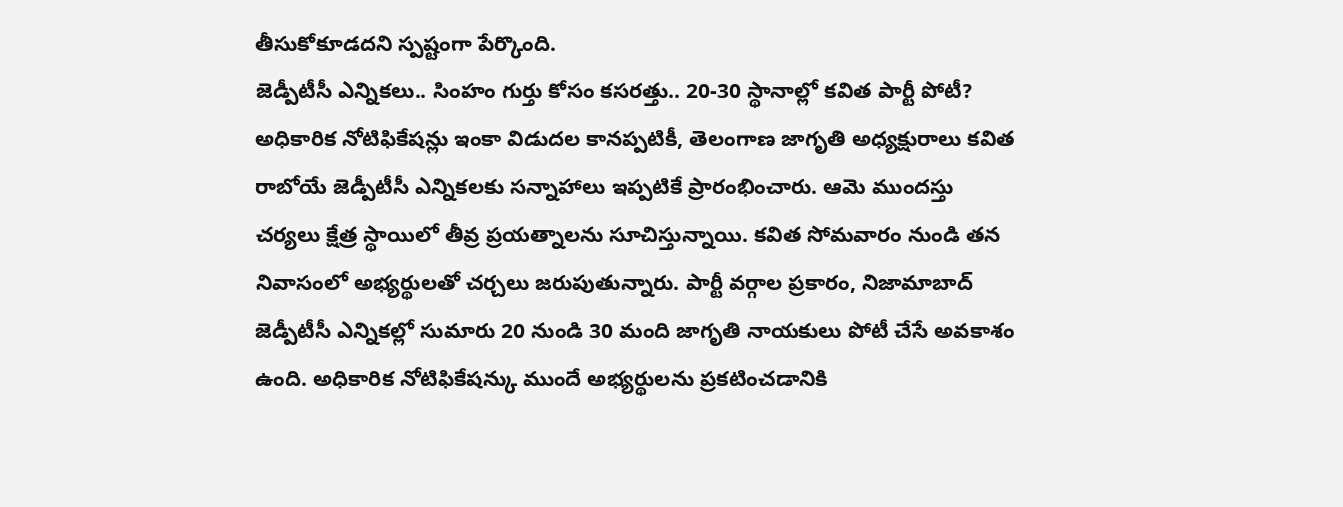తీసుకోకూడదని స్పష్టంగా పేర్కొంది.
జెడ్పీటీసీ ఎన్నికలు.. సింహం గుర్తు కోసం కసరత్తు.. 20-30 స్థానాల్లో కవిత పార్టీ పోటీ?
అధికారిక నోటిఫికేషన్లు ఇంకా విడుదల కానప్పటికీ, తెలంగాణ జాగృతి అధ్యక్షురాలు కవిత రాబోయే జెడ్పీటీసీ ఎన్నికలకు సన్నాహాలు ఇప్పటికే ప్రారంభించారు. ఆమె ముందస్తు చర్యలు క్షేత్ర స్థాయిలో తీవ్ర ప్రయత్నాలను సూచిస్తున్నాయి. కవిత సోమవారం నుండి తన నివాసంలో అభ్యర్థులతో చర్చలు జరుపుతున్నారు. పార్టీ వర్గాల ప్రకారం, నిజామాబాద్ జెడ్పీటీసీ ఎన్నికల్లో సుమారు 20 నుండి 30 మంది జాగృతి నాయకులు పోటీ చేసే అవకాశం ఉంది. అధికారిక నోటిఫికేషన్కు ముందే అభ్యర్థులను ప్రకటించడానికి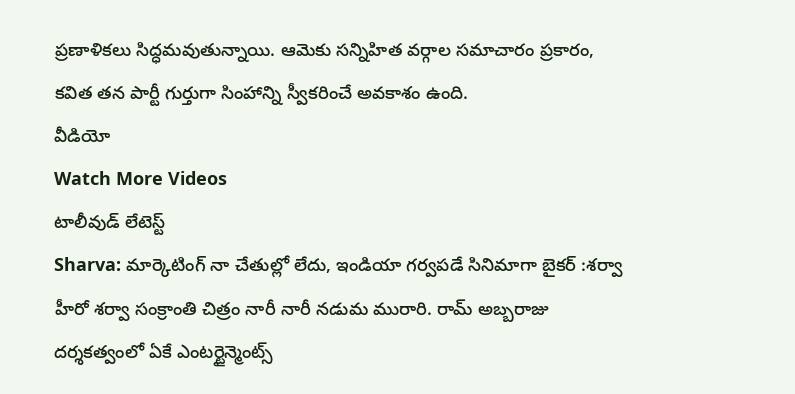ప్రణాళికలు సిద్ధమవుతున్నాయి. ఆమెకు సన్నిహిత వర్గాల సమాచారం ప్రకారం, కవిత తన పార్టీ గుర్తుగా సింహాన్ని స్వీకరించే అవకాశం ఉంది.
వీడియో
Watch More Videos
టాలీవుడ్ లేటెస్ట్
Sharva: మార్కెటింగ్ నా చేతుల్లో లేదు, ఇండియా గర్వపడే సినిమాగా బైకర్ :శర్వా
హీరో శర్వా సంక్రాంతి చిత్రం నారీ నారీ నడుమ మురారి. రామ్ అబ్బరాజు దర్శకత్వంలో ఏకే ఎంటర్టైన్మెంట్స్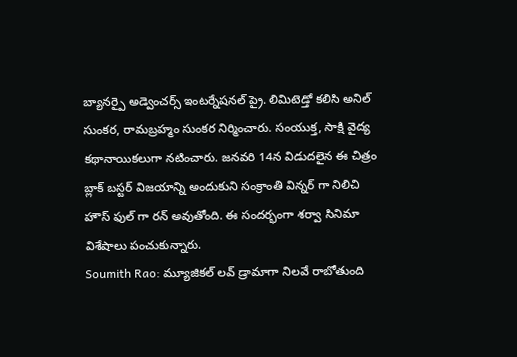బ్యానర్పై అడ్వెంచర్స్ ఇంటర్నేషనల్ ప్రై. లిమిటెడ్తో కలిసి అనిల్ సుంకర, రామబ్రహ్మం సుంకర నిర్మించారు. సంయుక్త, సాక్షి వైద్య కథానాయికలుగా నటించారు. జనవరి 14న విడుదలైన ఈ చిత్రం బ్లాక్ బస్టర్ విజయాన్ని అందుకుని సంక్రాంతి విన్నర్ గా నిలిచి హౌస్ ఫుల్ గా రన్ అవుతోంది. ఈ సందర్భంగా శర్వా సినిమా విశేషాలు పంచుకున్నారు.
Soumith Rao: మ్యూజికల్ లవ్ డ్రామాగా నిలవే రాబోతుంది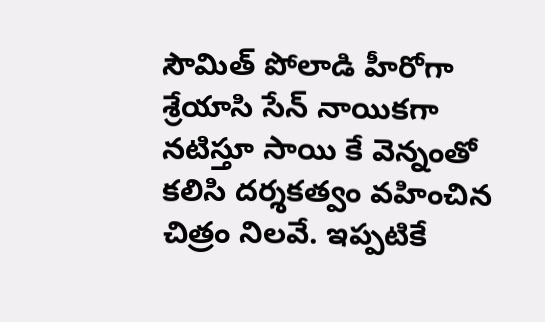సౌమిత్ పోలాడి హీరోగా శ్రేయాసి సేన్ నాయికగా నటిస్తూ సాయి కే వెన్నంతో కలిసి దర్శకత్వం వహించిన చిత్రం నిలవే. ఇప్పటికే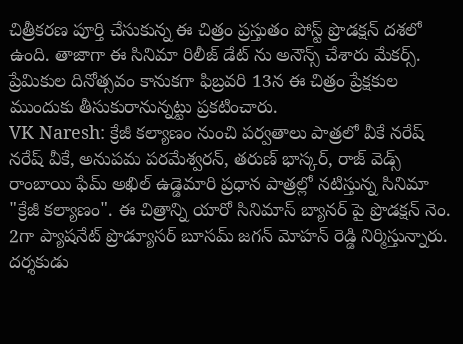చిత్రీకరణ పూర్తి చేసుకున్న ఈ చిత్రం ప్రస్తుతం పోస్ట్ ప్రొడక్షన్ దశలో ఉంది. తాజాగా ఈ సినిమా రిలీజ్ డేట్ ను అనౌన్స్ చేశారు మేకర్స్. ప్రేమికుల దినోత్సవం కానుకగా ఫిబ్రవరి 13న ఈ చిత్రం ప్రేక్షకుల ముందుకు తీసుకురానున్నట్టు ప్రకటించారు.
VK Naresh: క్రేజీ కల్యాణం నుంచి పర్వతాలు పాత్రలో వీకే నరేష్
నరేష్ వీకే, అనుపమ పరమేశ్వరన్, తరుణ్ భాస్కర్, రాజ్ వెడ్స్ రాంబాయి ఫేమ్ అఖిల్ ఉడ్డెమారి ప్రధాన పాత్రల్లో నటిస్తున్న సినిమా "క్రేజీ కల్యాణం". ఈ చిత్రాన్ని యారో సినిమాస్ బ్యానర్ పై ప్రొడక్షన్ నెం. 2గా ప్యాషనేట్ ప్రొడ్యూసర్ బూసమ్ జగన్ మోహన్ రెడ్డి నిర్మిస్తున్నారు. దర్శకుడు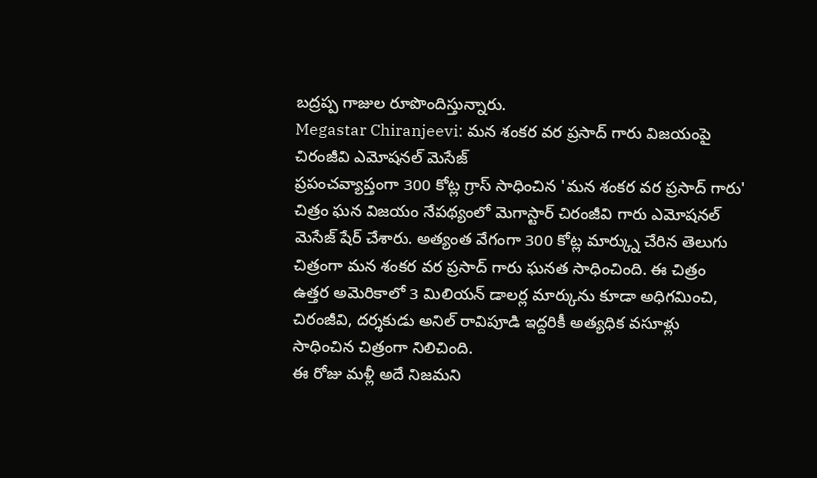బద్రప్ప గాజుల రూపొందిస్తున్నారు.
Megastar Chiranjeevi: మన శంకర వర ప్రసాద్ గారు విజయంపై చిరంజీవి ఎమోషనల్ మెసేజ్
ప్రపంచవ్యాప్తంగా 300 కోట్ల గ్రాస్ సాధించిన 'మన శంకర వర ప్రసాద్ గారు' చిత్రం ఘన విజయం నేపథ్యంలో మెగాస్టార్ చిరంజీవి గారు ఎమోషనల్ మెసేజ్ షేర్ చేశారు. అత్యంత వేగంగా 300 కోట్ల మార్క్ను చేరిన తెలుగు చిత్రంగా మన శంకర వర ప్రసాద్ గారు ఘనత సాధించింది. ఈ చిత్రం ఉత్తర అమెరికాలో 3 మిలియన్ డాలర్ల మార్కును కూడా అధిగమించి, చిరంజీవి, దర్శకుడు అనిల్ రావిపూడి ఇద్దరికీ అత్యధిక వసూళ్లు సాధించిన చిత్రంగా నిలిచింది.
ఈ రోజు మళ్లీ అదే నిజమని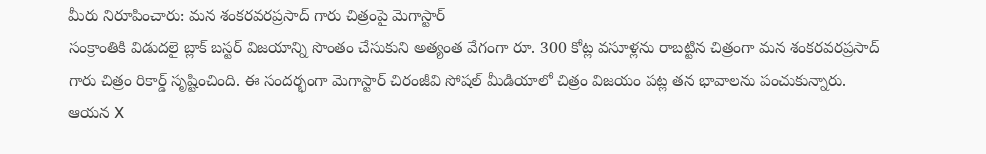మీరు నిరూపించారు: మన శంకరవరప్రసాద్ గారు చిత్రంపై మెగాస్టార్
సంక్రాంతికి విడుదలై బ్లాక్ బస్టర్ విజయాన్ని సొంతం చేసుకుని అత్యంత వేగంగా రూ. 300 కోట్ల వసూళ్లను రాబట్టిన చిత్రంగా మన శంకరవరప్రసాద్ గారు చిత్రం రికార్డ్ సృష్టించింది. ఈ సందర్భంగా మెగాస్టార్ చిరంజీవి సోషల్ మీడియాలో చిత్రం విజయం పట్ల తన భావాలను పంచుకున్నారు. ఆయన X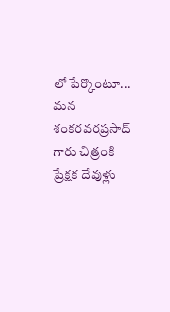లో పేర్కొంటూ... మన శంకరవరప్రసాద్ గారు చిత్రంకి ప్రేక్షక దేవుళ్లు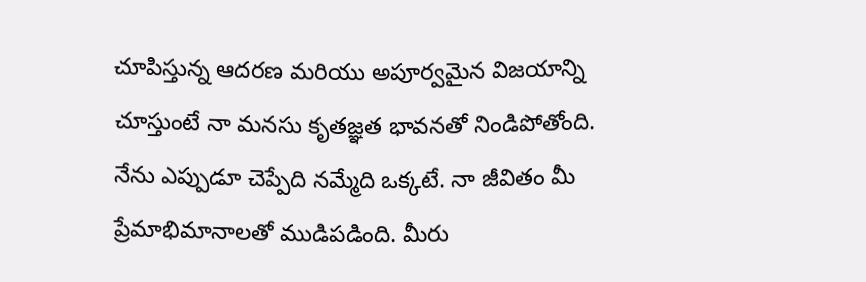చూపిస్తున్న ఆదరణ మరియు అపూర్వమైన విజయాన్ని చూస్తుంటే నా మనసు కృతజ్ఞత భావనతో నిండిపోతోంది. నేను ఎప్పుడూ చెప్పేది నమ్మేది ఒక్కటే. నా జీవితం మీ ప్రేమాభిమానాలతో ముడిపడింది. మీరు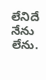లేనిదే నేను లేను.